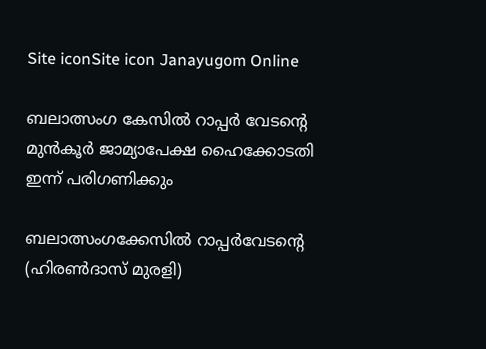Site iconSite icon Janayugom Online

ബലാത്സംഗ കേസില്‍ റാപ്പർ വേടന്റെ മുൻകൂർ ജാമ്യാപേക്ഷ ഹൈക്കോടതി ഇന്ന് പരിഗണിക്കും

ബലാത്സംഗക്കേസില്‍ റാപ്പര്‍വേടന്റെ (ഹിരണ്‍ദാസ് മുരളി)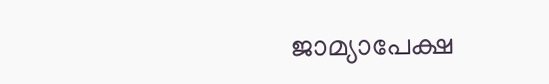ജാമ്യാപേക്ഷ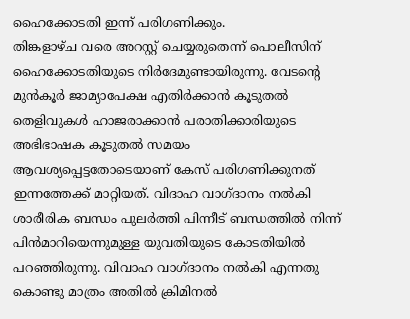ഹൈക്കോടതി ഇന്ന് പരിഗണിക്കും.
തിങ്കളാഴ്ച വരെ അറസ്റ്റ് ചെയ്യരുതെന്ന് പൊലീസിന് ഹൈക്കോടതിയുടെ നിര്‍ദേമുണ്ടായിരുന്നു. വേടന്‍റെ മുന്‍കൂര്‍ ജാമ്യാപേക്ഷ എതിര്‍ക്കാന്‍ കൂടുതല്‍ തെളിവുകള്‍ ഹാജരാക്കാന്‍ പരാതിക്കാരിയുടെ അഭിഭാഷക കൂടുതല്‍ സമയം ആവശ്യപ്പെട്ടതോടെയാണ് കേസ് പരിഗണിക്കുനത് ഇന്നത്തേക്ക് മാറ്റിയത്. വിദാഹ വാഗ്ദാനം നല്‍കി ശാരീരിക ബന്ധം പുലര്‍ത്തി പിന്നീട് ബന്ധത്തില്‍ നിന്ന് പിന്‍മാറിയെന്നുമുള്ള യുവതിയുടെ കോടതിയില്‍ പറഞ്ഞിരുന്നു. വിവാഹ വാഗ്ദാനം നല്‍കി എന്നതു കൊണ്ടു മാത്രം അതില്‍ ക്രിമിനല്‍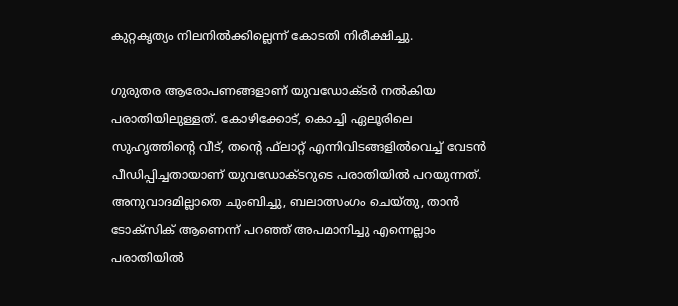കുറ്റകൃത്യം നിലനില്‍ക്കില്ലെന്ന് കോടതി നിരീക്ഷിച്ചു.

ഗുരുതര ആരോപണങ്ങളാണ് യുവഡോക്ടര്‍ നല്‍കിയ പരാതിയിലുള്ളത്. കോഴിക്കോട്, കൊച്ചി ഏലൂരിലെ സുഹൃത്തിന്റെ വീട്, തന്റെ ഫ്‌ലാറ്റ് എന്നിവിടങ്ങളില്‍വെച്ച് വേടന്‍ പീഡിപ്പിച്ചതായാണ് യുവഡോക്ടറുടെ പരാതിയിൽ പറയുന്നത്. അനുവാദമില്ലാതെ ചുംബിച്ചു, ബലാത്സംഗം ചെയ്തു, താന്‍ ടോക്സിക് ആണെന്ന് പറഞ്ഞ് അപമാനിച്ചു എന്നെല്ലാം പരാതിയില്‍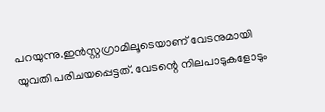പറയുന്നു.ഇന്‍സ്റ്റഗ്രാമിലൂടെയാണ് വേടനുമായി യുവതി പരിചയപ്പെട്ടത്. വേടന്റെ നിലപാടുകളോടും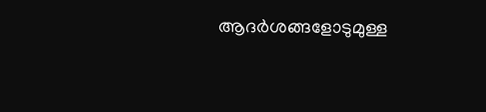ആദര്‍ശങ്ങളോടുമുള്ള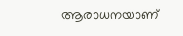ആരാധനയാണ്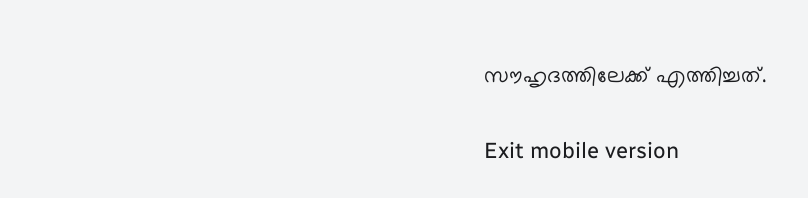സൗഹൃദത്തിലേക്ക് എത്തിച്ചത്.

Exit mobile version